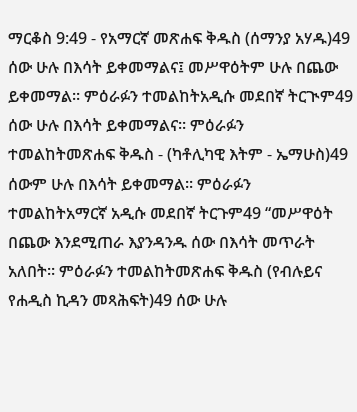ማርቆስ 9:49 - የአማርኛ መጽሐፍ ቅዱስ (ሰማንያ አሃዱ)49 ሰው ሁሉ በእሳት ይቀመማልና፤ መሥዋዕትም ሁሉ በጨው ይቀመማል። ምዕራፉን ተመልከትአዲሱ መደበኛ ትርጒም49 ሰው ሁሉ በእሳት ይቀመማልና። ምዕራፉን ተመልከትመጽሐፍ ቅዱስ - (ካቶሊካዊ እትም - ኤማሁስ)49 ሰውም ሁሉ በእሳት ይቀመማል። ምዕራፉን ተመልከትአማርኛ አዲሱ መደበኛ ትርጉም49 “መሥዋዕት በጨው እንደሚጠራ እያንዳንዱ ሰው በእሳት መጥራት አለበት። ምዕራፉን ተመልከትመጽሐፍ ቅዱስ (የብሉይና የሐዲስ ኪዳን መጻሕፍት)49 ሰው ሁሉ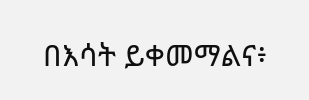በእሳት ይቀመማልና፥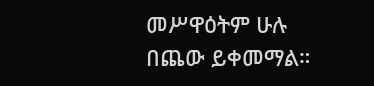መሥዋዕትም ሁሉ በጨው ይቀመማል።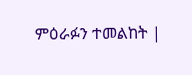ምዕራፉን ተመልከት |